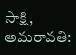సాక్షి, అమరావతి: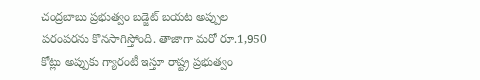చంద్రబాబు ప్రభుత్వం బడ్జెట్ బయట అప్పుల పరంపరను కొనసాగిస్తోంది. తాజాగా మరో రూ.1,950 కోట్లు అప్పుకు గ్యారంటీ ఇస్తూ రాష్ట్ర ప్రభుత్వం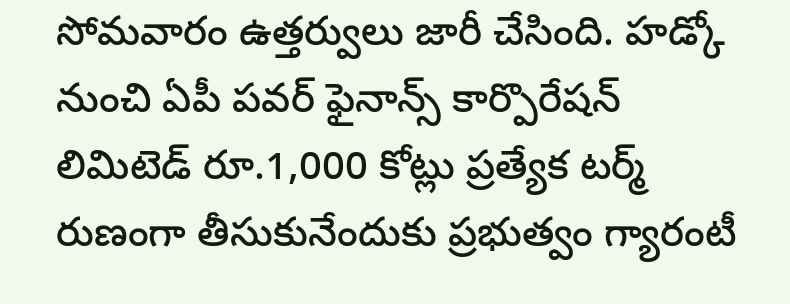సోమవారం ఉత్తర్వులు జారీ చేసింది. హడ్కో నుంచి ఏపీ పవర్ ఫైనాన్స్ కార్పొరేషన్ లిమిటెడ్ రూ.1,000 కోట్లు ప్రత్యేక టర్మ్ రుణంగా తీసుకునేందుకు ప్రభుత్వం గ్యారంటీ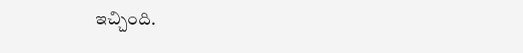ఇచ్చింది.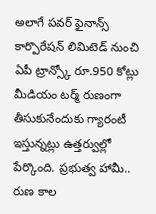అలాగే పవర్ ఫైనాన్స్ కార్పొరేషన్ లిమిటెడ్ నుంచి ఏపీ ట్రాన్స్కో రూ.950 కోట్లు మీడియం టర్మ్ రుణంగా తీసుకునేందుకు గ్యారంటీ ఇస్తున్నట్లు ఉత్తర్వుల్లో పేర్కొంది. ప్రభుత్వ హామీ.. రుణ కాల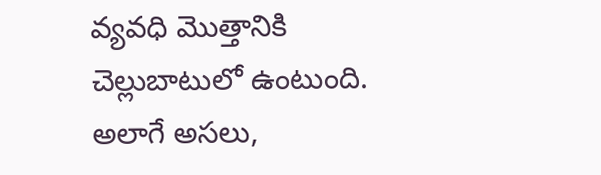వ్యవధి మొత్తానికి చెల్లుబాటులో ఉంటుంది. అలాగే అసలు,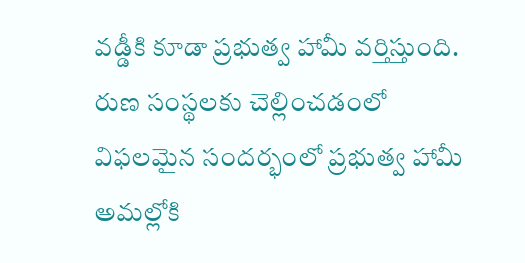వడ్డీకి కూడా ప్రభుత్వ హామీ వర్తిస్తుంది. రుణ సంస్థలకు చెల్లించడంలో విఫలమైన సందర్భంలో ప్రభుత్వ హామీ అమల్లోకి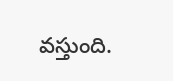వస్తుంది.